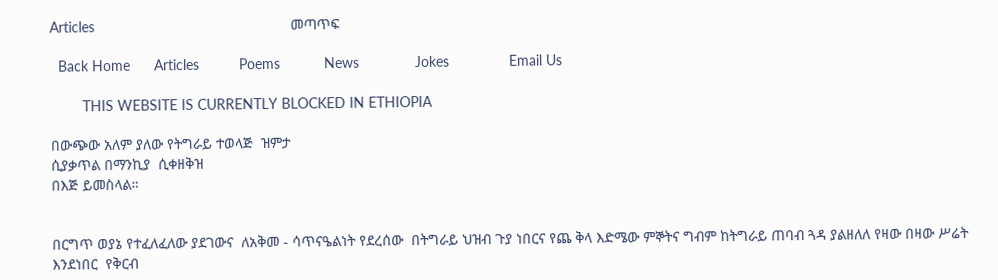Articles                                                 መጣጥፍ

  Back Home      Articles          Poems           News              Jokes               Email Us

        THIS WEBSITE IS CURRENTLY BLOCKED IN ETHIOPIA

በውጭው አለም ያለው የትግራይ ተወላጅ  ዝምታ
ሲያቃጥል በማንኪያ  ሲቀዘቅዝ
በእጅ ይመስላል።


በርግጥ ወያኔ የተፈለፈለው ያደገውና  ለአቅመ - ሳጥናዔልነት የደረሰው  በትግራይ ህዝብ ጉያ ነበርና የጨ ቅላ እድሜው ምኞትና ግብም ከትግራይ ጠባብ ጓዳ ያልዘለለ የዛው በዛው ሥሬት እንደነበር  የቅርብ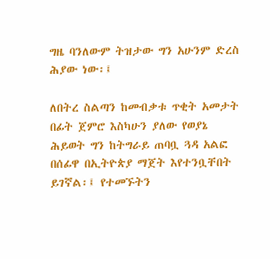ግዜ ባንለውም ትዝታው ግን አሁንም ድረስ ሕያው ነው፡፤

ለበትረ ስልጣን ከመብቃቱ ጥቂት አመታት በፊት ጀምሮ እስካሁን ያለው የወያኔ ሕይወት ግን ከትግራይ ጠባቧ ጓዳ አልፎ በሰፊዋ በኢትዮጵያ ማጀት እየተንቧቸበት ይገኛል፡፤ የተመኙትን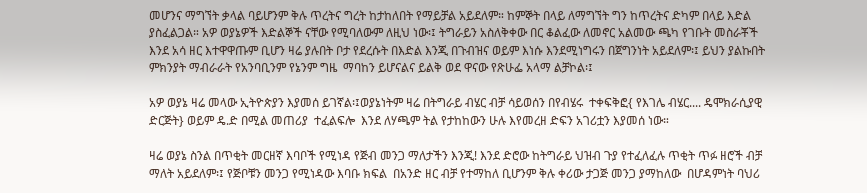መሆንና ማግኘት ቃላል ባይሆንም ቅሉ ጥረትና ግረት ከታከለበት የማይቻል አይደለም። ከምኞት በላይ ለማግኘት ግን ከጥረትና ድካም በላይ እድል ያስፈልጋል። አዎ ወያኔዎች እድልኞች ናቸው የሚባለውም ለዚህ ነው፡፤ ትግራይን አስለቅቀው በር ቆልፈው ለመኖር አልመው ጫካ የገቡት መስራቾች እንደ አሳ ዘር እተዋዋጡም ቢሆን ዛሬ ያሉበት ቦታ የደረሱት በእድል እንጂ በጉብዝና ወይም እነሱ እንደሚነግሩን በጀግንነት አይደለም፡፤ ይህን ያልኩበት ምክንያት ማብራራት የአንባቢንም የኔንም ግዜ  ማባከን ይሆናልና ይልቅ ወደ ዋናው የጽሁፌ አላማ ልቻኮል፡፤

አዎ ወያኔ ዛሬ መላው ኢትዮጵያን እያመሰ ይገኛል፡፤ወያኔነትም ዛሬ በትግራይ ብሄር ብቻ ሳይወሰን በየብሄሩ  ተቀፍቅፎ{ የእገሌ ብሄር.... ዴሞክራሲያዊ ድርጅት} ወይም ዴ.ድ በሚል መጠሪያ  ተፈልፍሎ  እንደ ለሃጫም ትል የታከከውን ሁሉ እየመረዘ ድፍን አገሪቷን እያመሰ ነው።

ዛሬ ወያኔ ስንል በጥቂት መርዘኛ እባቦች የሚነዳ የጅብ መንጋ ማለታችን እንጂ! እንደ ድሮው ከትግራይ ህዝብ ጉያ የተፈለፈሉ ጥቂት ጥፉ ዘሮች ብቻ ማለት አይደለም፡፤ የጅቦቹን መንጋ የሚነዳው እባቡ ክፍል  በአንድ ዘር ብቻ የተማከለ ቢሆንም ቅሉ ቀሪው ታጋጅ መንጋ ያማከለው  በሆዳምነት ባህሪ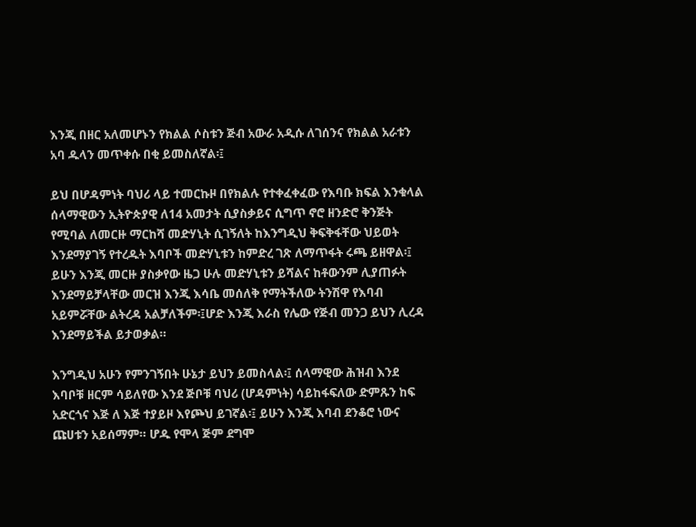እንጂ በዘር አለመሆኑን የክልል ሶስቱን ጅብ አውራ አዲሱ ለገሰንና የክልል አራቱን አባ ዱላን መጥቀሱ በቂ ይመስለኛል፡፤

ይህ በሆዳምነት ባህሪ ላይ ተመርኩዞ በየክልሉ የተቀፈቀፈው የእባቡ ክፍል እንቁላል ሰላማዊውን ኢትዮጵያዊ ለ14 አመታት ሲያስቃይና ሲግጥ ኖሮ ዘንድሮ ቅንጅት የሚባል ለመርዙ ማርከሻ መድሃኒት ሲገኝለት ከእንግዲህ ቅፍቅፋቸው ህይወት እንደማያገኝ የተረዱት እባቦች መድሃኒቱን ከምድረ ገጽ ለማጥፋት ሩጫ ይዘዋል፡፤ ይሁን እንጂ መርዙ ያስቃየው ዜጋ ሁሉ መድሃኒቱን ይሻልና ከቶውንም ሊያጠፉት እንደማይቻላቸው መርዝ እንጂ እሳቤ መሰለቅ የማትችለው ትንሽዋ የእባብ አይምሯቸው ልትረዳ አልቻለችም፡፤ሆድ እንጂ እራስ የሌው የጅብ መንጋ ይህን ሊረዳ እንደማይችል ይታወቃል።

እንግዲህ አሁን የምንገኝበት ሁኔታ ይህን ይመስላል፡፤ ሰላማዊው ሕዝብ እንደ እባቦቹ ዘርም ሳይለየው እንደ ጅቦቹ ባህሪ (ሆዳምነት) ሳይከፋፍለው ድምጹን ከፍ አድርጎና እጅ ለ እጅ ተያይዞ እየጮህ ይገኛል፡፤ ይሁን እንጂ እባብ ደንቆሮ ነውና ጩሀቱን አይሰማም። ሆዱ የሞላ ጅም ደግሞ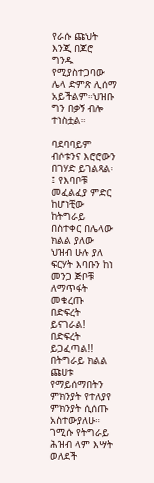የራሱ ጩህት እንጂ በጆሮ ግንዱ የሚያስተጋባው ሌላ ድምጽ ሊሰማ አይችልም።ህዝቡ ግን በቃኝ ብሎ ተነስቷል።

ባደባባይም ብሶቱንና እሮሮውን በገሃድ ይገልጻል፡፤ የእባቦቹ መፈልፈያ ምድር ከሆነቺው ከትግራይ በስተቀር በሌላው ክልል ያለው ህዝብ ሁሉ ያለ ፍርሃት እባቡን ከነ መንጋ ጅቦቹ ለማጥፋት መቁረጡ በድፍረት ይናገራል! በድፍረት ይጋፈጣል!! በትግራይ ክልል ጩሀቱ የማይሰማበትን ምክንያት የተለያየ ምክንያት ሲሰጡ አስተውያለሁ። ገሚሱ የትግራይ ሕዝብ ላም እሣት ወለደች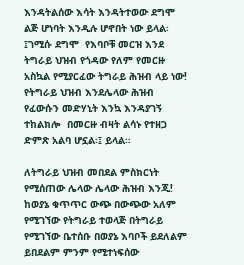እንዳትልሰው እሳት እንዳትተወው ደግሞ ልጅ ሆነባት እንዲሉ ሆኖበት ነው ይላል፡፤ገሚሱ ደግሞ  የእባቦቹ መርዝ እንደ ትግራይ ህዝብ የጎዳው የለም የመርዙ አስኳል የሚያርፈው ትግራይ ሕዝብ ላይ ነው! የትግራይ ህዝብ እንደሌላው ሕዝብ የፈውሱን መድሃኒት እንኳ እንዳያገኝ ተከልክሎ  በመርዙ ብዛት ልሳኑ የተዘጋ ድምጽ አልባ ሆኗል፡፤ ይላል።

ለትግራይ ህዝብ መበደል ምስክርነት የሚሰጠው ሌላው ሌላው ሕዝብ እንጂ! ከወያኔ ቁጥጥር ውጭ በውጭው አለም የሚገኘው የትግራይ ተወላጅ በትግራይ የሚገኘው ቤተሰቡ በወያኔ እባቦች ይደለልም ይበደልም ምንም የሚተነፍሰው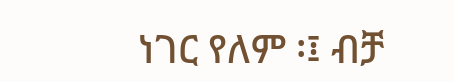ነገር የለም ፡፤ ብቻ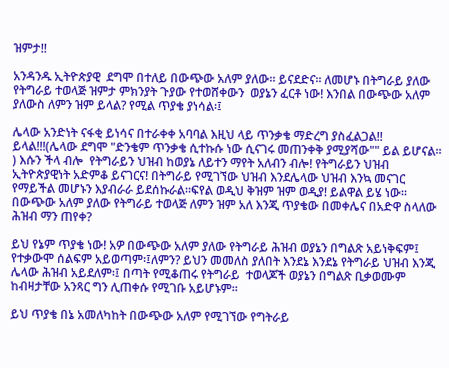ዝምታ!!

አንዳንዱ ኢትዮጵያዊ  ደግሞ በተለይ በውጭው አለም ያለው። ይናደድና። ለመሆኑ በትግራይ ያለው የትግራይ ተወላጅ ዝምታ ምክንያት ጉያው የተወሸቀውን  ወያኔን ፈርቶ ነው! እንበል በውጭው አለም ያለውስ ለምን ዝም ይላል? የሚል ጥያቄ ያነሳል፡፤

ሌላው አንድነት ናፋቂ ይነሳና በተራቀቀ አባባል እዚህ ላይ ጥንቃቄ ማድረግ ያስፈልጋል!! ይላል!!!(ሌላው ደግሞ "ድንቄም ጥንቃቄ ሲተኩሱ ነው ሲናገሩ መጠንቀቅ ያሚያሻው"" ይል ይሆናል።  ) እሱን ችላ ብሎ  የትግራይን ህዝብ ከወያኔ ለይተን ማየት አለብን ብሎ! የትግራይን ህዝብ ኢትዮጵያዊነት አድምቆ ይናገርና! በትግራይ የሚገኘው ህዝብ እንደሌላው ህዝብ እንኳ መናገር የማይችል መሆኑን እያብራራ ይደሰኩራል።ፍየል ወዲህ ቅዝም ዝም ወዲያ! ይልዋል ይሄ ነው። በውጭው አለም ያለው የትግራይ ተወላጅ ለምን ዝም አለ እንጂ ጥያቄው በመቀሌና በአድዋ ስላለው ሕዝብ ማን ጠየቀ?

ይህ የኔም ጥያቄ ነው! አዎ በውጭው አለም ያለው የትግራይ ሕዝብ ወያኔን በግልጽ አይነቅፍም፤ የተቃውሞ ሰልፍም አይወጣም፡፤ለምን? ይህን መመለስ ያለበት እንደኔ እንደኔ የትግራይ ህዝብ እንጂ ሌላው ሕዝብ አይደለም፡፤ በጣት የሚቆጠሩ የትግራይ  ተወላጆች ወያኔን በግልጽ ቢቃወሙም ከብዛታቸው አንጻር ግን ሊጠቀሱ የሚገቡ አይሆኑም።

ይህ ጥያቄ በኔ አመለካከት በውጭው አለም የሚገኘው የግትራይ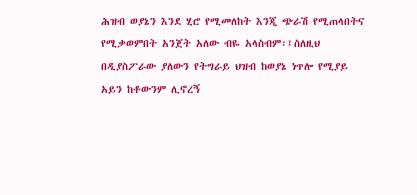ሕዝብ ወያኔን እንደ ሂሮ የሚመለከት እንጂ ጭራሽ የሚጠላበትና የሚቃወምበት አንጀት አለው ብዬ አላስብም፡፤ስለዚህ በዲያስፖራው ያለውን የትግራይ ህዝብ ከወያኔ ነጥሎ የሚያይ አይን ከቶውንም ሊኖረኝ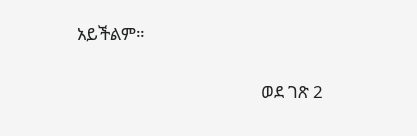አይችልም።

                                              ወደ ገጽ 2